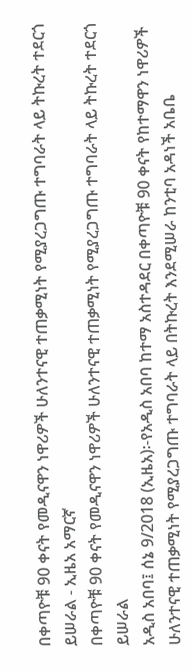በቀጣዮቹ 90 ቀናት የመዲናዋን ነዋሪዎች ሁለንተናዊ ተጠቃሚነት የሚያረጋግጡ ተግባራት ላይ ትኩረት ተደርጎ ይሠራል - ኢዜአ አማርኛ
በቀጣዮቹ 90 ቀናት የመዲናዋን ነዋሪዎች ሁለንተናዊ ተጠቃሚነት የሚያረጋግጡ ተግባራት ላይ ትኩረት ተደርጎ ይሠራል
አዲስ አበባ፤ ሰኔ 9/2018 (ኢዜአ)፡-የአዲስ አበባ ከተማ አስተዳደር በቀጣዮቹ 90 ቀናት የከተማዋን ነዋሪዎች ሁለንተናዊ ተጠቃሚነት የሚያረጋግጡ ተግባራት ላይ በትኩረት እንደሚሠራ ከንቲባ አዳነች አቤቤ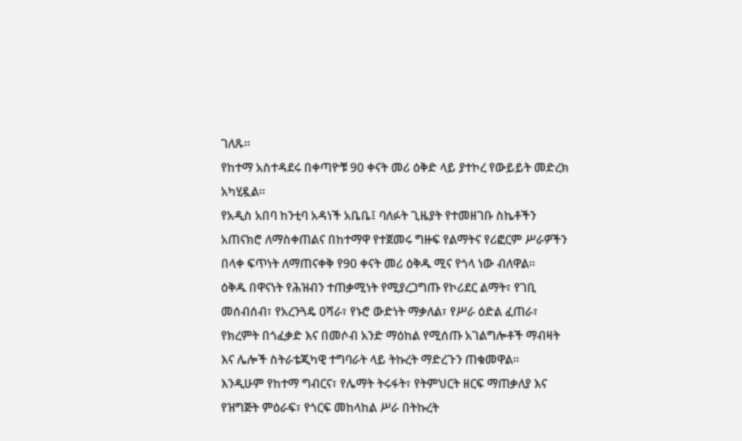ገለጹ።
የከተማ አስተዳደሩ በቀጣዮቹ 90 ቀናት መሪ ዕቅድ ላይ ያተኮረ የውይይት መድረክ አካሂዷል።
የአዲስ አበባ ከንቲባ አዳነች አቤቤ፤ ባለፉት ጊዜያት የተመዘገቡ ስኬቶችን አጠናክሮ ለማስቀጠልና በከተማዋ የተጀመሩ ግዙፍ የልማትና የሪፎርም ሥራዎችን በላቀ ፍጥነት ለማጠናቀቅ የ90 ቀናት መሪ ዕቅዱ ሚና የጎላ ነው ብለዋል።
ዕቅዱ በዋናነት የሕዝብን ተጠቃሚነት የሚያረጋግጡ የኮሪደር ልማት፣ የገቢ መሰብሰብ፣ የአረንጓዴ ዐሻራ፣ የኑሮ ውድነት ማቃለል፣ የሥራ ዕድል ፈጠራ፣ የክረምት በጎፈቃድ እና በመሶብ አንድ ማዕከል የሚሰጡ አገልግሎቶች ማብዛት እና ሌሎች ስትራቴጂካዊ ተግባራት ላይ ትኩረት ማድረጉን ጠቁመዋል።
እንዲሁም የከተማ ግብርና፣ የሌማት ትሩፋት፣ የትምህርት ዘርፍ ማጠቃለያ እና የዝግጅት ምዕራፍ፣ የጎርፍ መከላከል ሥራ በትኩረት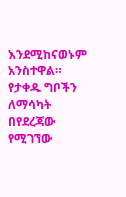እንደሚከናወኑም አንስተዋል።
የታቀዱ ግቦችን ለማሳካት በየደረጃው የሚገኘው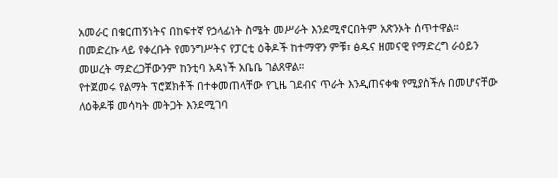አመራር በቁርጠኝነትና በከፍተኛ የኃላፊነት ስሜት መሥራት እንደሚኖርበትም አጽንኦት ሰጥተዋል።
በመድረኩ ላይ የቀረቡት የመንግሥትና የፓርቲ ዕቅዶች ከተማዋን ምቹ፣ ፅዱና ዘመናዊ የማድረግ ራዕይን መሠረት ማድረጋቸውንም ከንቲባ አዳነች አቤቤ ገልጸዋል።
የተጀመሩ የልማት ፕሮጀክቶች በተቀመጠላቸው የጊዜ ገደብና ጥራት እንዲጠናቀቁ የሚያስችሉ በመሆናቸው ለዕቅዶቹ መሳካት መትጋት እንደሚገባ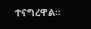ተናግረዋል።